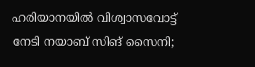ഹരിയാനയിൽ വിശ്വാസവോട്ട് നേടി നയാബ് സിങ് സൈനി;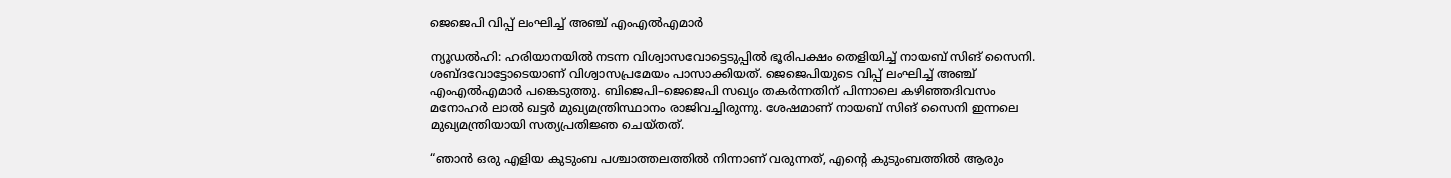ജെജെപി വിപ്പ് ലംഘിച്ച് അഞ്ച് എംഎൽഎമാർ

ന്യൂഡൽഹി: ഹരിയാനയിൽ നടന്ന വിശ്വാസവോട്ടെടുപ്പിൽ ഭൂരിപക്ഷം തെളിയിച്ച് നായബ് സിങ് സൈനി. ശബ്ദവോട്ടോടെയാണ് വിശ്വാസപ്രമേയം പാസാക്കിയത്. ജെജെപിയുടെ വിപ്പ് ലംഘിച്ച് അഞ്ച് എംഎല്‍എമാര്‍ പങ്കെടുത്തു. ബിജെപി–ജെജെപി സഖ്യം തകര്‍ന്നതിന് പിന്നാലെ കഴിഞ്ഞദിവസം മനോഹര്‍ ലാല്‍ ഖട്ടര്‍ മുഖ്യമന്ത്രിസ്ഥാനം രാജിവച്ചിരുന്നു. ശേഷമാണ് നായബ് സിങ് സൈനി ഇന്നലെ മുഖ്യമന്ത്രിയായി സത്യപ്രതിജ്ഞ ചെയ്തത്.

“ഞാൻ ഒരു എളിയ കുടുംബ പശ്ചാത്തലത്തിൽ നിന്നാണ് വരുന്നത്, എൻ്റെ കുടുംബത്തിൽ ആരും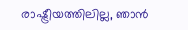രാഷ്ട്രീയത്തിലില്ല, ഞാൻ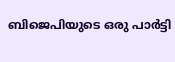ബിജെപിയുടെ ഒരു പാർട്ടി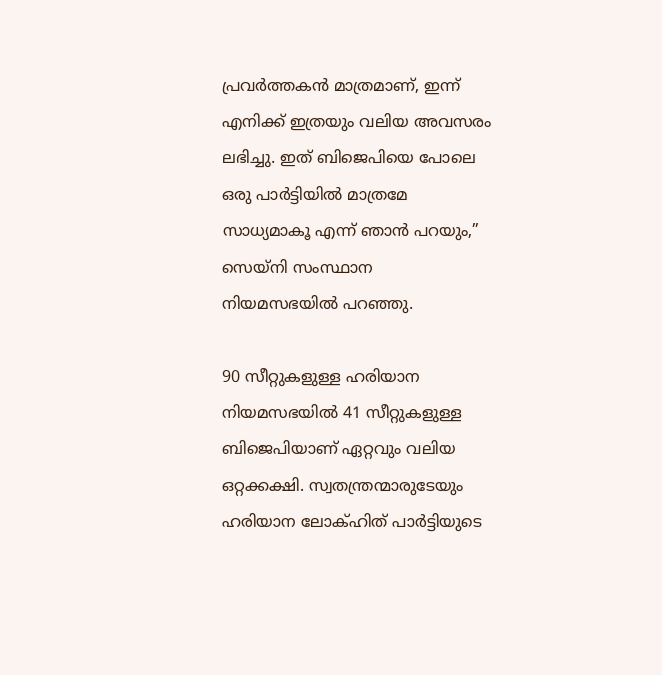പ്രവർത്തകൻ മാത്രമാണ്, ഇന്ന് എനിക്ക് ഇത്രയും വലിയ അവസരം ലഭിച്ചു. ഇത് ബിജെപിയെ പോലെ ഒരു പാർട്ടിയിൽ മാത്രമേ സാധ്യമാകൂ എന്ന് ഞാൻ പറയും,” സെയ്‌നി സംസ്ഥാന നിയമസഭയിൽ പറഞ്ഞു.

90 സീറ്റുകളുള്ള ഹരിയാന നിയമസഭയില്‍ 41 സീറ്റുകളുള്ള ബിജെപിയാണ് ഏറ്റവും വലിയ ഒറ്റക്കക്ഷി. സ്വതന്ത്രന്മാരുടേയും ഹരിയാന ലോക്ഹിത് പാര്‍ട്ടിയുടെ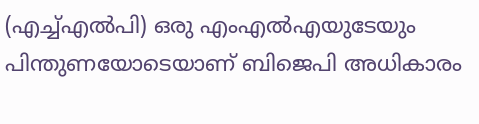(എച്ച്എല്‍പി) ഒരു എംഎല്‍എയുടേയും പിന്തുണയോടെയാണ് ബിജെപി അധികാരം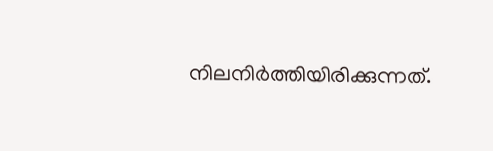നിലനിർത്തിയിരിക്കുന്നത്.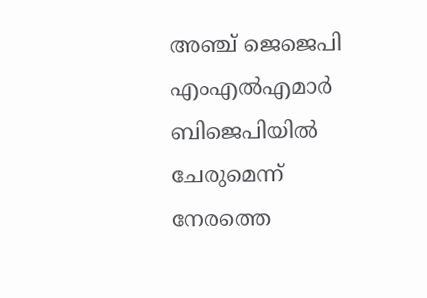അഞ്ച് ജെജെപി എംഎൽഎമാർ ബിജെപിയിൽ ചേരുമെന്ന് നേരത്തെ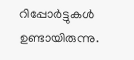റിപ്പോർട്ടുകൾ ഉണ്ടായിരുന്നു.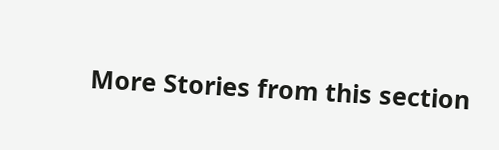More Stories from this section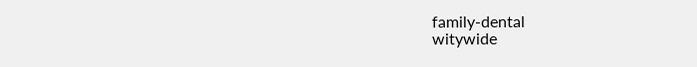family-dental
witywide